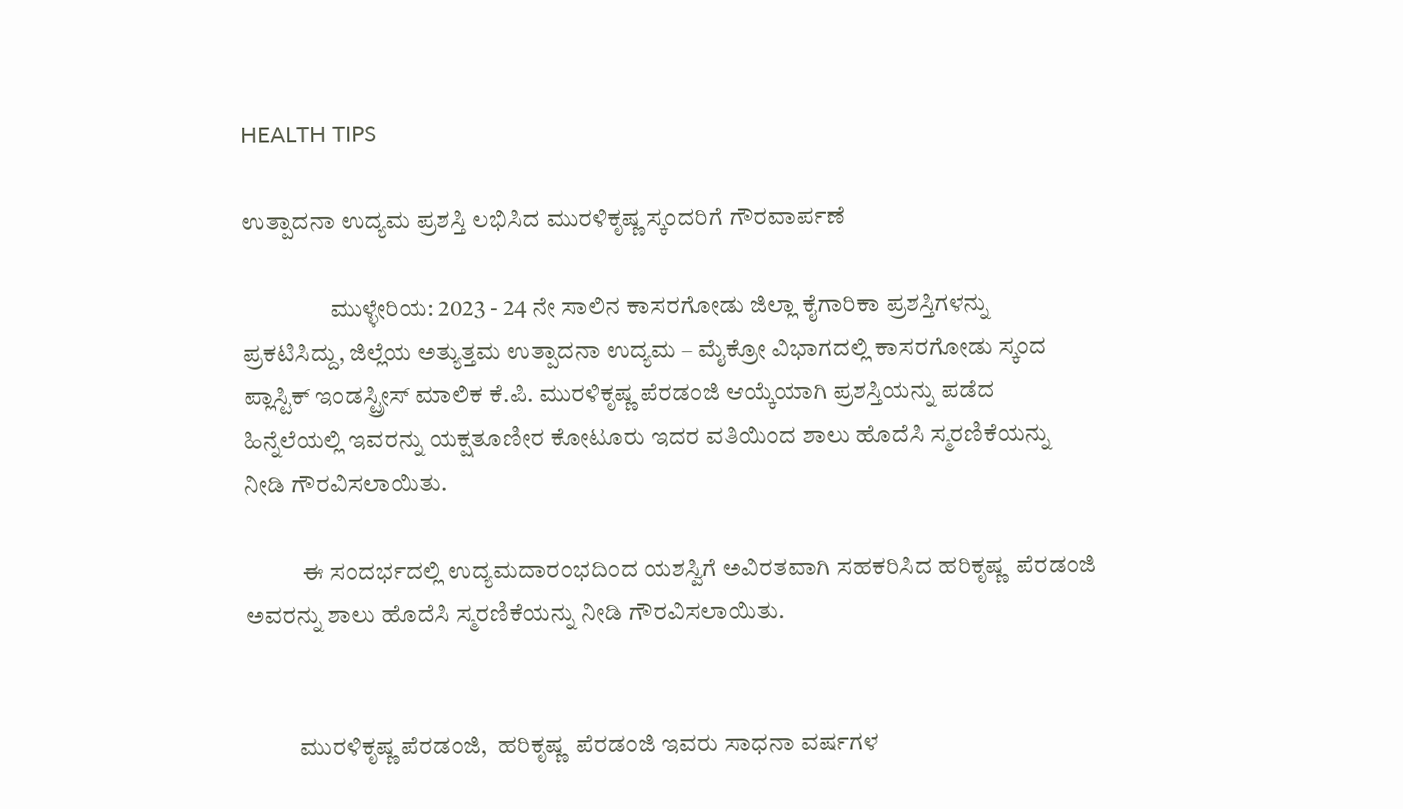HEALTH TIPS

ಉತ್ಪಾದನಾ ಉದ್ಯಮ ಪ್ರಶಸ್ತಿ ಲಭಿಸಿದ ಮುರಳಿಕೃಷ್ಣ ಸ್ಕಂದರಿಗೆ ಗೌರವಾರ್ಪಣೆ

                  ಮುಳ್ಳೇರಿಯ: 2023 - 24 ನೇ ಸಾಲಿನ ಕಾಸರಗೋಡು ಜಿಲ್ಲಾ ಕೈಗಾರಿಕಾ ಪ್ರಶಸ್ತಿಗಳನ್ನು ಪ್ರಕಟಿಸಿದ್ದು, ಜಿಲ್ಲೆಯ ಅತ್ಯುತ್ತಮ ಉತ್ಪಾದನಾ ಉದ್ಯಮ – ಮೈಕ್ರೋ ವಿಭಾಗದಲ್ಲಿ ಕಾಸರಗೋಡು ಸ್ಕಂದ ಪ್ಲಾಸ್ಟಿಕ್ ಇಂಡಸ್ಟ್ರೀಸ್ ಮಾಲಿಕ ಕೆ.ಪಿ. ಮುರಳಿಕೃಷ್ಣ ಪೆರಡಂಜಿ ಆಯ್ಕೆಯಾಗಿ ಪ್ರಶಸ್ತಿಯನ್ನು ಪಡೆದ ಹಿನ್ನೆಲೆಯಲ್ಲಿ ಇವರನ್ನು ಯಕ್ಷತೂಣೀರ ಕೋಟೂರು ಇದರ ವತಿಯಿಂದ ಶಾಲು ಹೊದೆಸಿ ಸ್ಮರಣಿಕೆಯನ್ನು ನೀಡಿ ಗೌರವಿಸಲಾಯಿತು.

            ಈ ಸಂದರ್ಭದಲ್ಲಿ ಉದ್ಯಮದಾರಂಭದಿಂದ ಯಶಸ್ವಿಗೆ ಅವಿರತವಾಗಿ ಸಹಕರಿಸಿದ ಹರಿಕೃಷ್ಣ  ಪೆರಡಂಜಿ  ಅವರನ್ನು ಶಾಲು ಹೊದೆಸಿ ಸ್ಮರಣಿಕೆಯನ್ನು ನೀಡಿ ಗೌರವಿಸಲಾಯಿತು.


           ಮುರಳಿಕೃಷ್ಣ ಪೆರಡಂಜಿ,  ಹರಿಕೃಷ್ಣ  ಪೆರಡಂಜಿ ಇವರು ಸಾಧನಾ ವರ್ಷಗಳ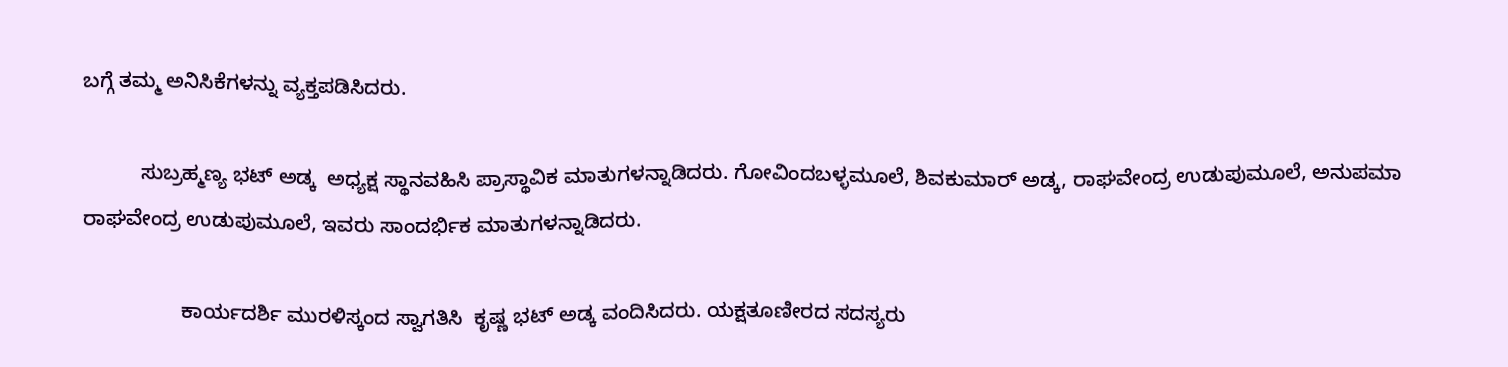ಬಗ್ಗೆ ತಮ್ಮ ಅನಿಸಿಕೆಗಳನ್ನು ವ್ಯಕ್ತಪಡಿಸಿದರು.

          ಸುಬ್ರಹ್ಮಣ್ಯ ಭಟ್ ಅಡ್ಕ  ಅಧ್ಯಕ್ಷ ಸ್ಥಾನವಹಿಸಿ ಪ್ರಾಸ್ಥಾವಿಕ ಮಾತುಗಳನ್ನಾಡಿದರು. ಗೋವಿಂದಬಳ್ಳಮೂಲೆ, ಶಿವಕುಮಾರ್ ಅಡ್ಕ, ರಾಘವೇಂದ್ರ ಉಡುಪುಮೂಲೆ, ಅನುಪಮಾ ರಾಘವೇಂದ್ರ ಉಡುಪುಮೂಲೆ, ಇವರು ಸಾಂದರ್ಭಿಕ ಮಾತುಗಳನ್ನಾಡಿದರು.

                 ಕಾರ್ಯದರ್ಶಿ ಮುರಳಿಸ್ಕಂದ ಸ್ವಾಗತಿಸಿ  ಕೃಷ್ಣ ಭಟ್ ಅಡ್ಕ ವಂದಿಸಿದರು. ಯಕ್ಷತೂಣೀರದ ಸದಸ್ಯರು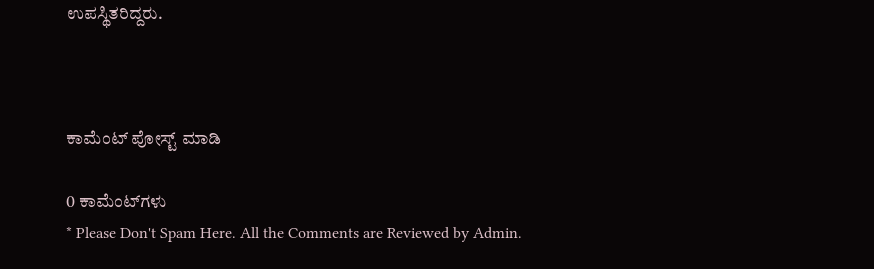ಉಪಸ್ಥಿತರಿದ್ದರು.



ಕಾಮೆಂಟ್‌‌ ಪೋಸ್ಟ್‌ ಮಾಡಿ

0 ಕಾಮೆಂಟ್‌ಗಳು
* Please Don't Spam Here. All the Comments are Reviewed by Admin.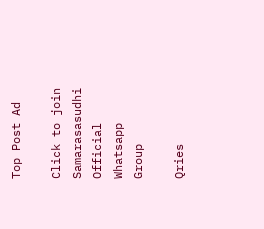Top Post Ad

Click to join Samarasasudhi Official Whatsapp Group

Qries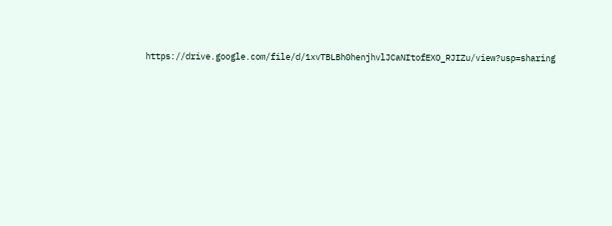https://drive.google.com/file/d/1xvTBLBh0henjhvlJCaNItofEXO_RJIZu/view?usp=sharing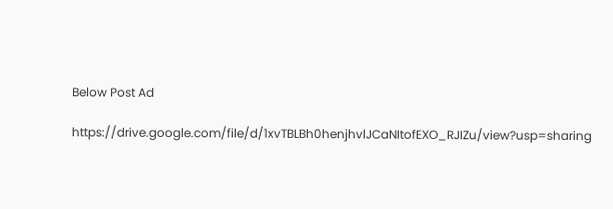Below Post Ad

https://drive.google.com/file/d/1xvTBLBh0henjhvlJCaNItofEXO_RJIZu/view?usp=sharing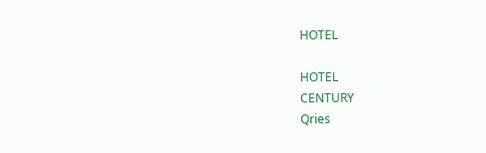HOTEL

HOTEL
CENTURY
Qries